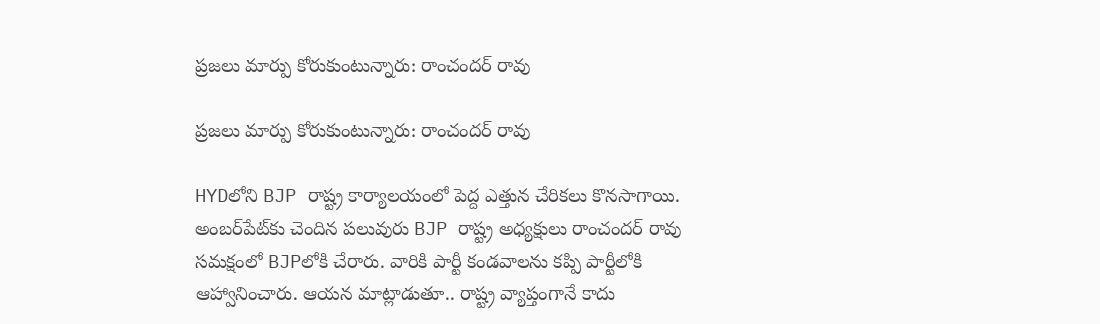ప్రజలు మార్పు కోరుకుంటున్నారు: రాంచందర్ రావు

ప్రజలు మార్పు కోరుకుంటున్నారు: రాంచందర్ రావు

HYDలోని BJP రాష్ట్ర కార్యాలయంలో పెద్ద ఎత్తున చేరికలు కొనసాగాయి. అంబర్‌పేట్‌కు చెందిన పలువురు BJP రాష్ట్ర అధ్యక్షులు రాంచందర్ రావు సమక్షంలో BJPలోకి చేరారు. వారికి పార్టీ కండవాలను కప్పి పార్టీలోకి ఆహ్వానించారు. ఆయన మాట్లాడుతూ.. రాష్ట్ర వ్యాప్తంగానే కాదు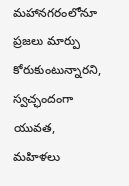మహానగరంలోనూ ప్రజలు మార్పు కోరుకుంటున్నారని, స్వచ్ఛందంగా యువత, మహిళలు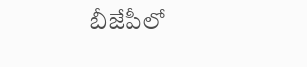బీజేపీలో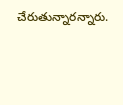చేరుతున్నారన్నారు.